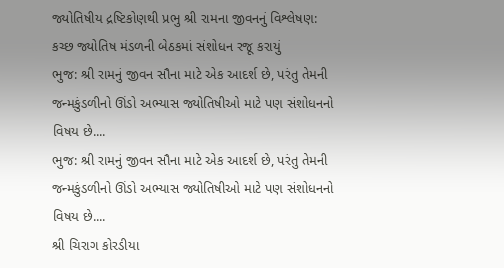જ્યોતિષીય દ્રષ્ટિકોણથી પ્રભુ શ્રી રામના જીવનનું વિશ્લેષણ: કચ્છ જ્યોતિષ મંડળની બેઠકમાં સંશોધન રજૂ કરાયું
ભુજ: શ્રી રામનું જીવન સૌના માટે એક આદર્શ છે, પરંતુ તેમની જન્મકુંડળીનો ઊંડો અભ્યાસ જ્યોતિષીઓ માટે પણ સંશોધનનો વિષય છે....
ભુજ: શ્રી રામનું જીવન સૌના માટે એક આદર્શ છે, પરંતુ તેમની જન્મકુંડળીનો ઊંડો અભ્યાસ જ્યોતિષીઓ માટે પણ સંશોધનનો વિષય છે....
શ્રી ચિરાગ કોરડીયા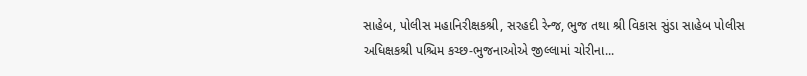સાહેબ, પોલીસ મહાનિરીક્ષકશ્રી, સરહદી રેન્જ, ભુજ તથા શ્રી વિકાસ સુંડા સાહેબ પોલીસ અધિક્ષકશ્રી પશ્ચિમ કચ્છ-ભુજનાઓએ જીલ્લામાં ચોરીના...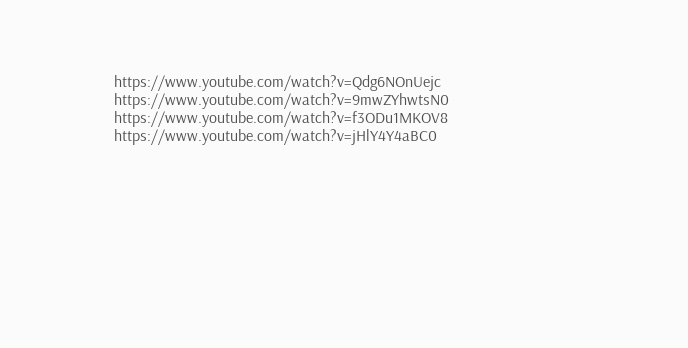https://www.youtube.com/watch?v=Qdg6NOnUejc
https://www.youtube.com/watch?v=9mwZYhwtsN0
https://www.youtube.com/watch?v=f3ODu1MKOV8
https://www.youtube.com/watch?v=jHlY4Y4aBC0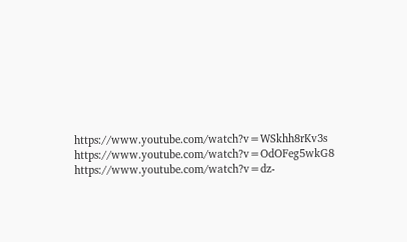https://www.youtube.com/watch?v=WSkhh8rKv3s
https://www.youtube.com/watch?v=OdOFeg5wkG8
https://www.youtube.com/watch?v=dz-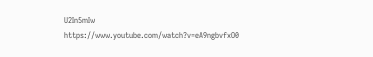U2In5mIw
https://www.youtube.com/watch?v=eA9ngbvfxO0